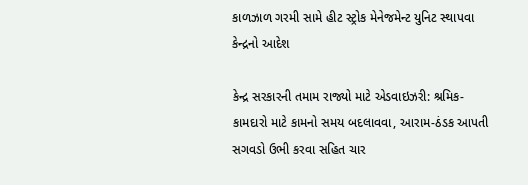કાળઝાળ ગરમી સામે હીટ સ્ટ્રોક મેનેજમેન્ટ યુનિટ સ્થાપવા કેન્દ્રનો આદેશ

કેન્દ્ર સરકારની તમામ રાજ્યો માટે એડવાઇઝરી: શ્રમિક-કામદારો માટે કામનો સમય બદલાવવા, આરામ-ઠંડક આપતી સગવડો ઉભી કરવા સહિત ચાર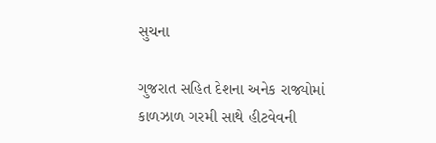સુચના

ગુજરાત સહિત દેશના અનેક રાજ્યોમાં કાળઝાળ ગરમી સાથે હીટવેવની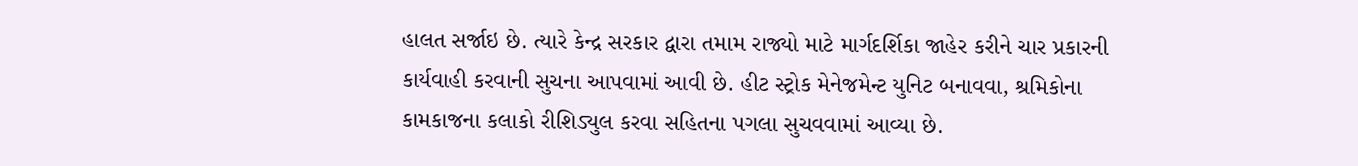હાલત સર્જાઇ છે. ત્યારે કેન્દ્ર સરકાર દ્વારા તમામ રાજ્યો માટે માર્ગદર્શિકા જાહેર કરીને ચાર પ્રકારની કાર્યવાહી કરવાની સુચના આપવામાં આવી છે. હીટ સ્ટ્રોક મેનેજમેન્ટ યુનિટ બનાવવા, શ્રમિકોના કામકાજના કલાકો રીશિડ્યુલ કરવા સહિતના પગલા સુચવવામાં આવ્યા છે.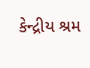કેન્દ્રીય શ્રમ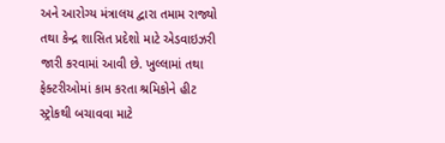અને આરોગ્ય મંત્રાલય દ્વારા તમામ રાજ્યો તથા કેન્દ્ર શાસિત પ્રદેશો માટે એડવાઇઝરી જારી કરવામાં આવી છે. ખુલ્લામાં તથા ફેક્ટરીઓમાં કામ કરતા શ્રમિકોને હીટ સ્ટ્રોકથી બચાવવા માટે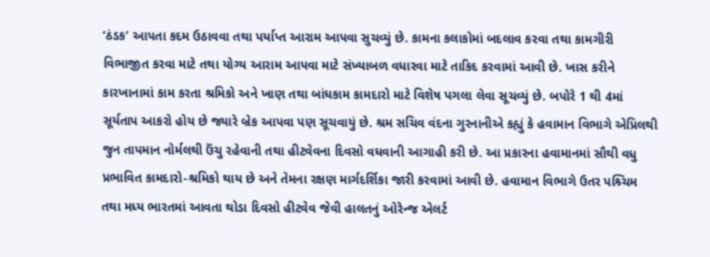‘ઠંડક’ આપતા કદમ ઉઠાવવા તથા પર્યાપ્ત આરામ આપવા સુચવ્યું છે. કામના કલાકોમાં બદલાવ કરવા તથા કામગીરી વિભાજીત કરવા માટે તથા યોગ્ય આરામ આપવા માટે સંખ્યાબળ વધારવા માટે તાકિદ કરવામાં આવી છે. ખાસ કરીને કારખાનામાં કામ કરતા શ્રમિકો અને ખાણ તથા બાંધકામ કામદારો માટે વિશેષ પગલા લેવા સૂચવ્યું છે. બપોરે 1 થી 4માં સૂર્યતાપ આકરો હોય છે જ્યારે બ્રેક આપવા પણ સૂચવાયું છે. શ્રમ સચિવ વંદના ગુરનાનીએ કહ્યું કે હવામાન વિભાગે એપ્રિલથી જુન તાપમાન નોર્મલથી ઉંચુ રહેવાની તથા હીટવેવના દિવસો વધવાની આગાહી કરી છે. આ પ્રકારના હવામાનમાં સૌથી વધુ પ્રભાવિત કામદારો-શ્રમિકો થાય છે અને તેમના રક્ષણ માર્ગદર્શિકા જારી કરવામાં આવી છે. હવામાન વિભાગે ઉતર પશ્ર્ચિમ તથા મધ્ય ભારતમાં આવતા થોડા દિવસો હીટવેવ જેવી હાલતનું ઓરેન્જ એલર્ટ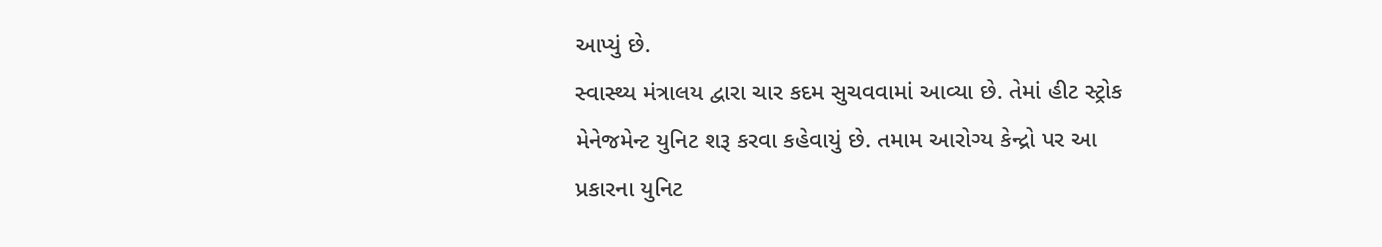આપ્યું છે.
સ્વાસ્થ્ય મંત્રાલય દ્વારા ચાર કદમ સુચવવામાં આવ્યા છે. તેમાં હીટ સ્ટ્રોક મેનેજમેન્ટ યુનિટ શરૂ કરવા કહેવાયું છે. તમામ આરોગ્ય કેન્દ્રો પર આ પ્રકારના યુનિટ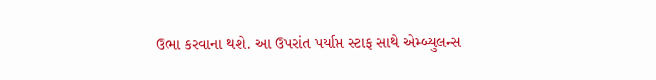ઉભા કરવાના થશે. આ ઉપરાંત પર્યાપ્ત સ્ટાફ સાથે એમ્બ્યુલન્સ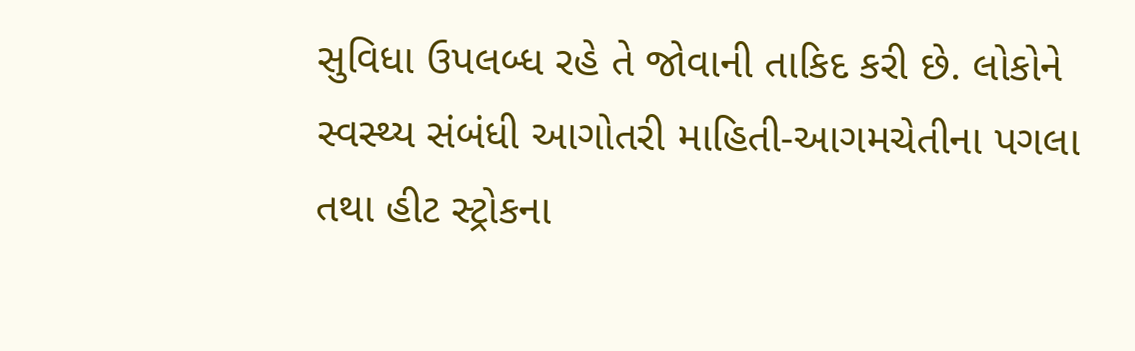સુવિધા ઉપલબ્ધ રહે તે જોવાની તાકિદ કરી છે. લોકોને સ્વસ્થ્ય સંબંધી આગોતરી માહિતી-આગમચેતીના પગલા તથા હીટ સ્ટ્રોકના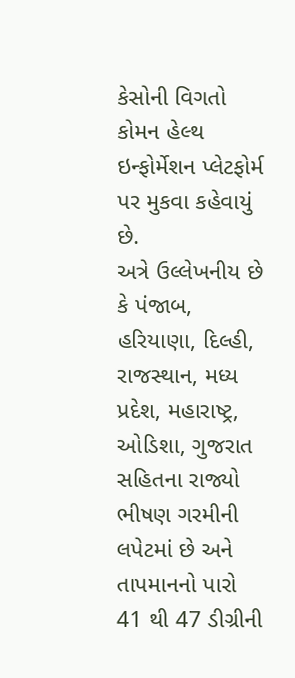કેસોની વિગતો કોમન હેલ્થ ઇન્ફોર્મેશન પ્લેટફોર્મ પર મુકવા કહેવાયું છે.
અત્રે ઉલ્લેખનીય છે કે પંજાબ, હરિયાણા, દિલ્હી, રાજસ્થાન, મધ્ય પ્રદેશ, મહારાષ્ટ્ર, ઓડિશા, ગુજરાત સહિતના રાજ્યો ભીષણ ગરમીની લપેટમાં છે અને તાપમાનનો પારો 41 થી 47 ડીગ્રીની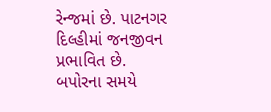રેન્જમાં છે. પાટનગર દિલ્હીમાં જનજીવન પ્રભાવિત છે. બપોરના સમયે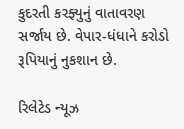કુદરતી કરફ્યુનું વાતાવરણ સર્જાય છે. વેપાર-ધંધાને કરોડો રૂપિયાનું નુકશાન છે.

રિલેટેડ ન્યૂઝ